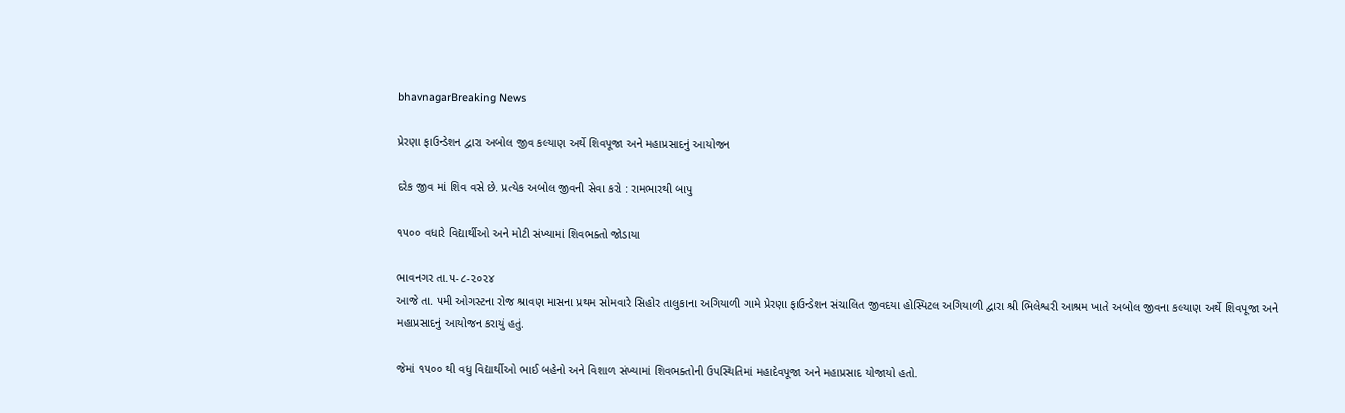bhavnagarBreaking News

પ્રેરણા ફાઉન્ડેશન દ્વારા અબોલ જીવ કલ્યાણ અર્થે શિવપૂજા અને મહાપ્રસાદનું આયોજન

દરેક જીવ માં શિવ વસે છે. પ્રત્યેક અબોલ જીવની સેવા કરો : રામભારથી બાપુ

૧૫૦૦ વધારે વિદ્યાર્થીઓ અને મોટી સંખ્યામાં શિવભક્તો જોડાયા

ભાવનગર તા.૫-૮-૨૦૨૪
આજે તા. ૫મી ઓગસ્ટના રોજ શ્રાવણ માસના પ્રથમ સોમવારે સિહોર તાલુકાના અગિયાળી ગામે પ્રેરણા ફાઉન્ડેશન સંચાલિત જીવદયા હોસ્પિટલ અગિયાળી દ્વારા શ્રી ભિલેશ્વરી આશ્રમ ખાતે અબોલ જીવના કલ્યાણ અર્થે શિવપૂજા અને મહાપ્રસાદનું આયોજન કરાયું હતું.

જેમાં ૧૫૦૦ થી વધુ વિદ્યાર્થીઓ ભાઈ બહેનો અને વિશાળ સંખ્યામાં શિવભક્તોની ઉપસ્થિતિમાં મહાદેવપૂજા અને મહાપ્રસાદ યોજાયો હતો.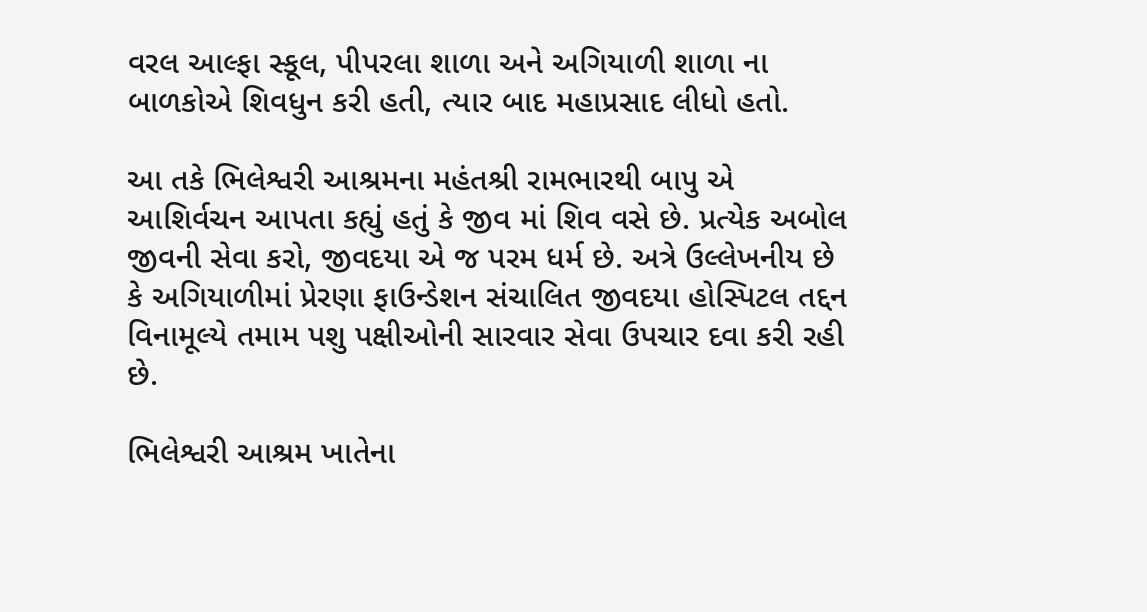વરલ આલ્ફા સ્કૂલ, પીપરલા શાળા અને અગિયાળી શાળા ના બાળકોએ શિવધુન કરી હતી, ત્યાર બાદ મહાપ્રસાદ લીધો હતો.

આ તકે ભિલેશ્વરી આશ્રમના મહંતશ્રી રામભારથી બાપુ એ આશિર્વચન આપતા કહ્યું હતું કે જીવ માં શિવ વસે છે. પ્રત્યેક અબોલ જીવની સેવા કરો, જીવદયા એ જ પરમ ધર્મ છે. અત્રે ઉલ્લેખનીય છે કે અગિયાળીમાં પ્રેરણા ફાઉન્ડેશન સંચાલિત જીવદયા હોસ્પિટલ તદ્દન વિનામૂલ્યે તમામ પશુ પક્ષીઓની સારવાર સેવા ઉપચાર દવા કરી રહી છે.

ભિલેશ્વરી આશ્રમ ખાતેના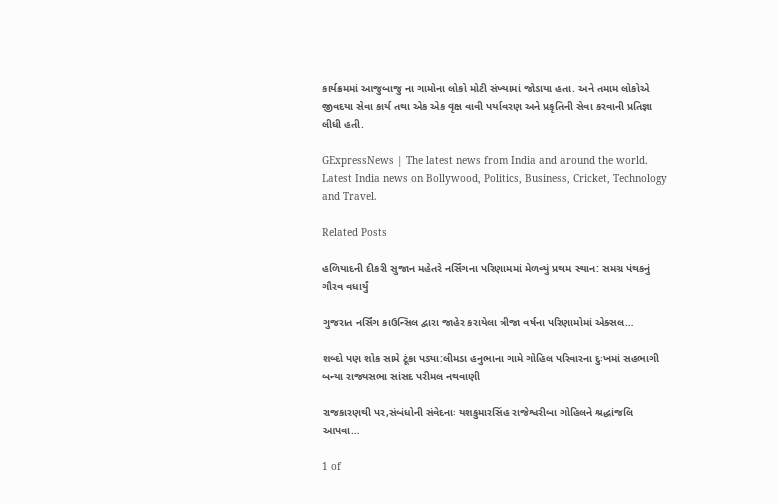કાર્યક્રમમાં આજુબાજુ ના ગામોના લોકો મોટી સંખ્યામાં જોડાયા હતા. અને તમામ લોકોએ જીવદયા સેવા કાર્ય તથા એક એક વૃક્ષ વાવી પર્યાવરણ અને પ્રકૃતિની સેવા કરવાની પ્રતિજ્ઞા લીધી હતી.

GExpressNews | The latest news from India and around the world. Latest India news on Bollywood, Politics, Business, Cricket, Technology and Travel.

Related Posts

હળિયાદની દીકરી સુજાન મહેતરે નર્સિંગના પરિણામમાં મેળવ્યું પ્રથમ સ્થાન: સમગ્ર પંથકનું ગૌરવ વધાર્યું

ગુજરાત નર્સિંગ કાઉન્સિલ દ્વારા જાહેર કરાયેલા ત્રીજા વર્ષના પરિણામોમાં એક્સલ…

શબ્દો પણ શોક સામે ટૂંકા પડ્યા:લીમડા હનુભાના ગામે ગોહિલ પરિવારના દુઃખમાં સહભાગી બન્યા રાજ્યસભા સાંસદ પરીમલ નથવાણી

રાજકારણથી પર,સંબંધોની સંવેદનાઃ યશકુમારસિંહ રાજેશ્વરીબા ગોહિલને શ્રદ્ધાંજલિ આપવા…

1 of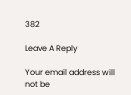382

Leave A Reply

Your email address will not be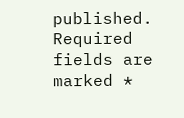published. Required fields are marked *